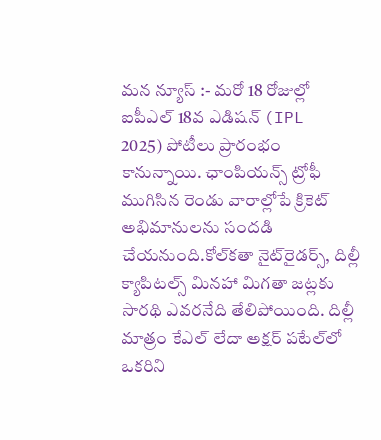మన న్యూస్ :- మరో 18 రోజుల్లో ఐపీఎల్‌ 18వ ఎడిషన్‌ (IPL 2025) పోటీలు ప్రారంభం కానున్నాయి. ఛాంపియన్స్ ట్రోఫీ ముగిసిన రెండు వారాల్లోపే క్రికెట్ అభిమానులను సందడి చేయనుంది.కోల్‌కతా నైట్‌రైడర్స్, దిల్లీ క్యాపిటల్స్‌ మినహా మిగతా జట్లకు సారథి ఎవరనేది తేలిపోయింది. దిల్లీ మాత్రం కేఎల్ లేదా అక్షర్ పటేల్‌లో ఒకరిని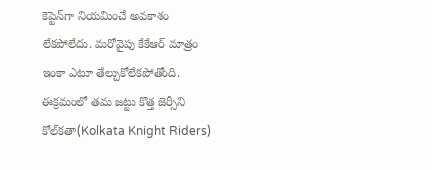కెప్టెన్‌గా నియమించే అవకాశం లేకపోలేదు. మరోవైపు కేకేఆర్‌ మాత్రం ఇంకా ఎటూ తేల్చుకోలేకపోతోంది. ఈక్రమంలో తమ జట్టు కొత్త జెర్సీని కోల్‌కతా(Kolkata Knight Riders)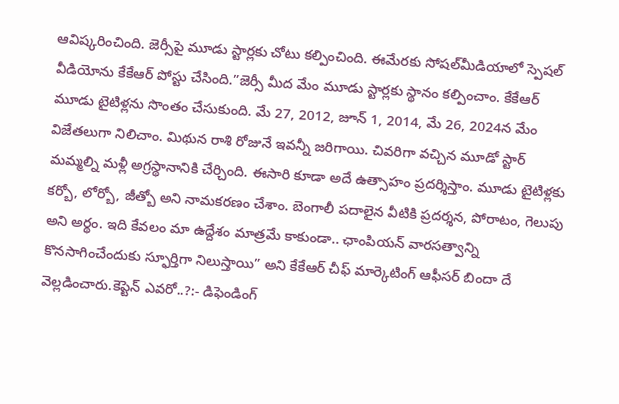ఆవిష్కరించింది. జెర్సీపై మూడు స్టార్లకు చోటు కల్పించింది. ఈమేరకు సోషల్‌మీడియాలో స్పెషల్ వీడియోను కేకేఆర్‌ పోస్టు చేసింది.”జెర్సీ మీద మేం మూడు స్టార్లకు స్థానం కల్పించాం. కేకేఆర్‌ మూడు టైటిళ్లను సొంతం చేసుకుంది. మే 27, 2012, జూన్ 1, 2014, మే 26, 2024న మేం విజేతలుగా నిలిచాం. మిథున రాశి రోజునే ఇవన్నీ జరిగాయి. చివరిగా వచ్చిన మూడో స్టార్ మమ్మల్ని మళ్లీ అగ్రస్థానానికి చేర్చింది. ఈసారి కూడా అదే ఉత్సాహం ప్రదర్శిస్తాం. మూడు టైటిళ్లకు కర్బో, లోర్బో, జీత్బో అని నామకరణం చేశాం. బెంగాలీ పదాలైన వీటికి ప్రదర్శన, పోరాటం, గెలుపు అని అర్థం. ఇది కేవలం మా ఉద్దేశం మాత్రమే కాకుండా.. ఛాంపియన్‌ వారసత్వాన్ని కొనసాగించేందుకు స్ఫూర్తిగా నిలుస్తాయి” అని కేకేఆర్ చీఫ్‌ మార్కెటింగ్‌ ఆఫీసర్ బిందా దే వెల్లడించారు.కెప్టెన్‌ ఎవరో..?:- డిఫెండింగ్‌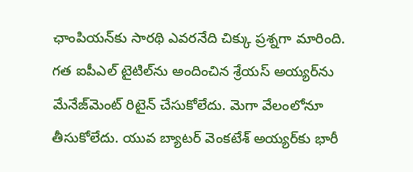ఛాంపియన్‌కు సారథి ఎవరనేది చిక్కు ప్రశ్నగా మారింది. గత ఐపీఎల్‌ టైటిల్‌ను అందించిన శ్రేయస్‌ అయ్యర్‌ను మేనేజ్‌మెంట్ రిటైన్ చేసుకోలేదు. మెగా వేలంలోనూ తీసుకోలేదు. యువ బ్యాటర్ వెంకటేశ్‌ అయ్యర్‌కు భారీ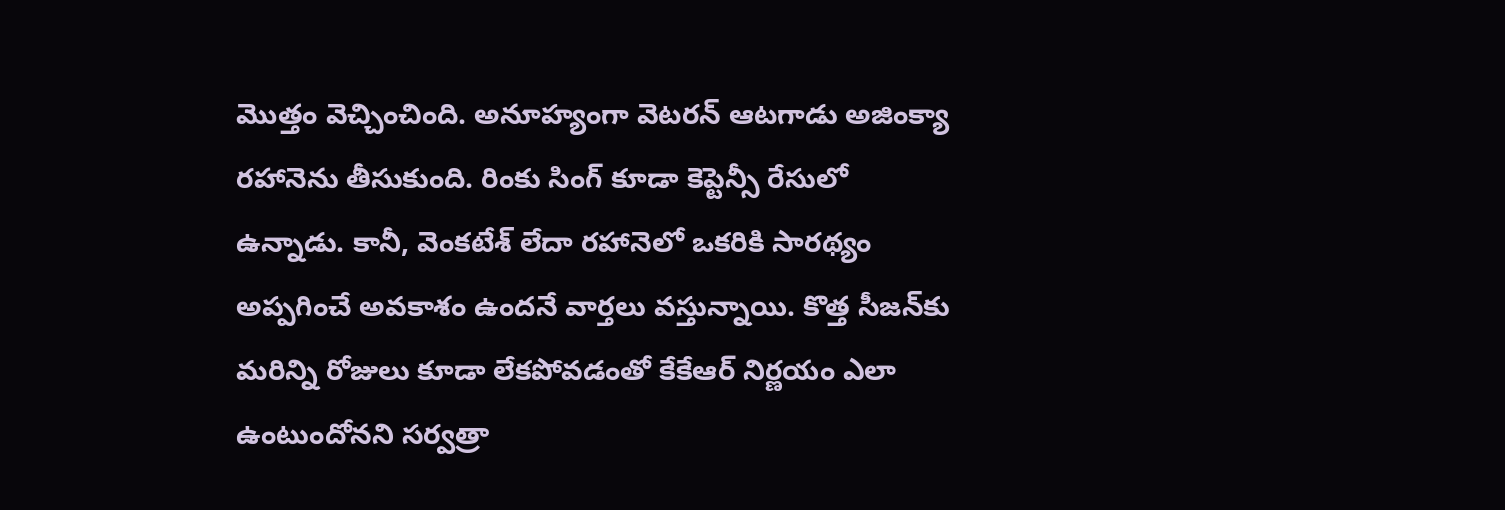మొత్తం వెచ్చించింది. అనూహ్యంగా వెటరన్ ఆటగాడు అజింక్యా రహానెను తీసుకుంది. రింకు సింగ్‌ కూడా కెప్టెన్సీ రేసులో ఉన్నాడు. కానీ, వెంకటేశ్‌ లేదా రహానెలో ఒకరికి సారథ్యం అప్పగించే అవకాశం ఉందనే వార్తలు వస్తున్నాయి. కొత్త సీజన్‌కు మరిన్ని రోజులు కూడా లేకపోవడంతో కేకేఆర్‌ నిర్ణయం ఎలా ఉంటుందోనని సర్వత్రా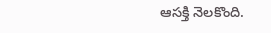ఆసక్తి నెలకొంది.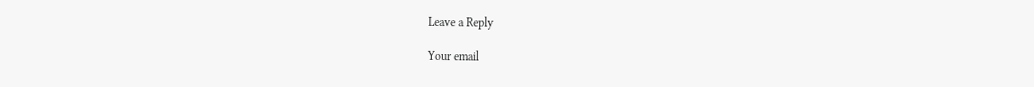Leave a Reply

Your email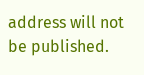address will not be published.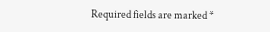Required fields are marked *